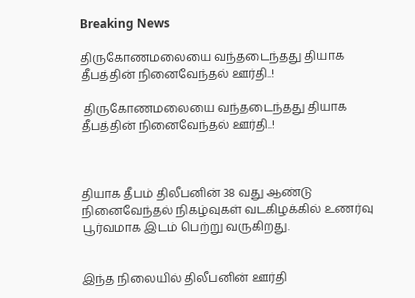Breaking News

திருகோணமலையை வந்தடைந்தது தியாக தீபத்தின் நினைவேந்தல் ஊர்தி..!

 திருகோணமலையை வந்தடைந்தது தியாக தீபத்தின் நினைவேந்தல் ஊர்தி..!



தியாக தீபம் திலீபனின் 38 வது ஆண்டு நினைவேந்தல் நிகழ்வுகள் வடகிழக்கில் உணர்வு பூர்வமாக இடம் பெற்று வருகிறது.


இந்த நிலையில் திலீபனின் ஊர்தி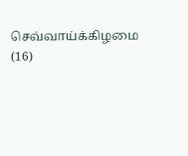செவ்வாய்க்கிழமை (16)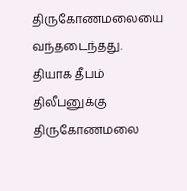திருகோணமலையை வந்தடைந்தது. தியாக தீபம் திலீபனுக்கு திருகோணமலை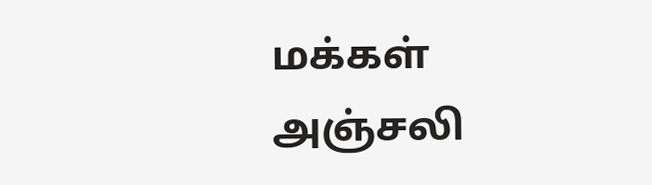மக்கள் அஞ்சலி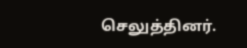செலுத்தினர்.